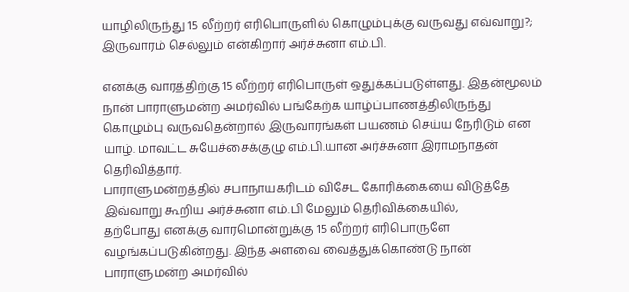யாழிலிருந்து 15 லீற்றர் எரிபொருளில் கொழும்புக்கு வருவது எவ்வாறு?; இருவாரம் செல்லும் என்கிறார் அர்ச்சுனா எம்.பி.

எனக்கு வாரத்திற்கு 15 லீற்றர் எரிபொருள் ஒதுக்கப்படுள்ளது. இதன்மூலம் நான் பாராளுமன்ற அமர்வில் பங்கேற்க யாழ்ப்பாணத்திலிருந்து கொழும்பு வருவதென்றால் இருவாரங்கள் பயணம் செய்ய நேரிடும் என யாழ். மாவட்ட சுயேச்சைக்குழு எம்.பி.யான அர்ச்சுனா இராமநாதன் தெரிவித்தார்.
பாராளுமன்றத்தில் சபாநாயகரிடம் விசேட கோரிக்கையை விடுத்தே இவ்வாறு கூறிய அர்ச்சுனா எம்.பி மேலும் தெரிவிக்கையில்,
தற்போது எனக்கு வாரமொன்றுக்கு 15 லீற்றர் எரிபொருளே வழங்கப்படுகின்றது. இந்த அளவை வைத்துக்கொண்டு நான் பாராளுமன்ற அமர்வில்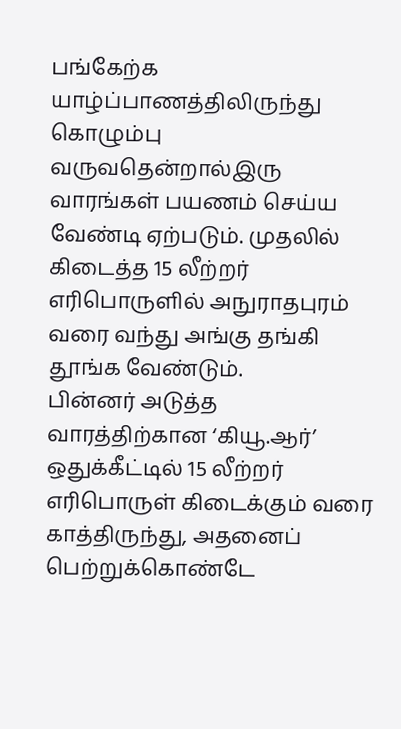பங்கேற்க யாழ்ப்பாணத்திலிருந்து கொழும்பு வருவதென்றால்இரு வாரங்கள் பயணம் செய்ய வேண்டி ஏற்படும். முதலில் கிடைத்த 15 லீற்றர் எரிபொருளில் அநுராதபுரம் வரை வந்து அங்கு தங்கி தூங்க வேண்டும்.
பின்னர் அடுத்த வாரத்திற்கான ‘கியூ.ஆர்’ ஒதுக்கீட்டில் 15 லீற்றர் எரிபொருள் கிடைக்கும் வரை காத்திருந்து, அதனைப் பெற்றுக்கொண்டே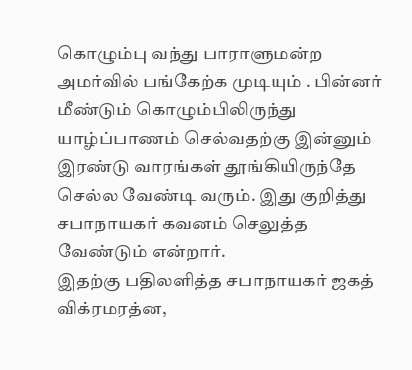கொழும்பு வந்து பாராளுமன்ற அமர்வில் பங்கேற்க முடியும் . பின்னர் மீண்டும் கொழும்பிலிருந்து யாழ்ப்பாணம் செல்வதற்கு இன்னும் இரண்டு வாரங்கள் தூங்கியிருந்தே செல்ல வேண்டி வரும். இது குறித்து சபாநாயகர் கவனம் செலுத்த வேண்டும் என்றார்.
இதற்கு பதிலளித்த சபாநாயகர் ஜகத் விக்ரமரத்ன,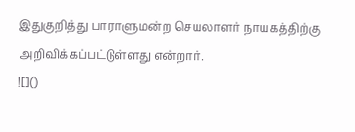இதுகுறித்து பாராளுமன்ற செயலாளர் நாயகத்திற்கு அறிவிக்கப்பட்டுள்ளது என்றார்.
![]()